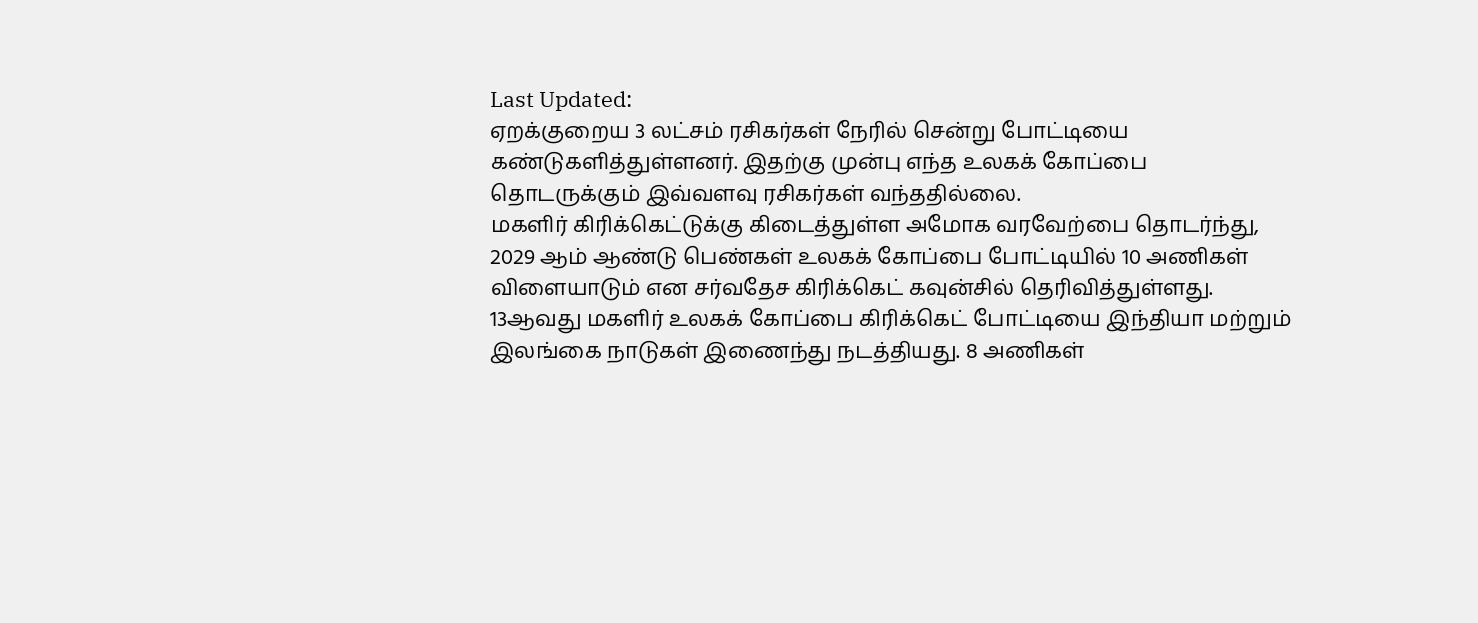Last Updated:
ஏறக்குறைய 3 லட்சம் ரசிகர்கள் நேரில் சென்று போட்டியை கண்டுகளித்துள்ளனர். இதற்கு முன்பு எந்த உலகக் கோப்பை தொடருக்கும் இவ்வளவு ரசிகர்கள் வந்ததில்லை.
மகளிர் கிரிக்கெட்டுக்கு கிடைத்துள்ள அமோக வரவேற்பை தொடர்ந்து, 2029 ஆம் ஆண்டு பெண்கள் உலகக் கோப்பை போட்டியில் 10 அணிகள் விளையாடும் என சர்வதேச கிரிக்கெட் கவுன்சில் தெரிவித்துள்ளது.
13ஆவது மகளிர் உலகக் கோப்பை கிரிக்கெட் போட்டியை இந்தியா மற்றும் இலங்கை நாடுகள் இணைந்து நடத்தியது. 8 அணிகள்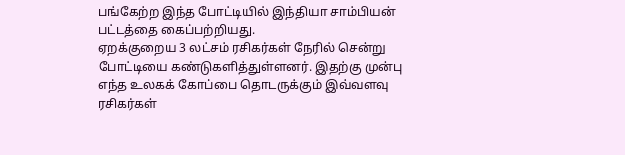பங்கேற்ற இந்த போட்டியில் இந்தியா சாம்பியன் பட்டத்தை கைப்பற்றியது.
ஏறக்குறைய 3 லட்சம் ரசிகர்கள் நேரில் சென்று போட்டியை கண்டுகளித்துள்ளனர். இதற்கு முன்பு எந்த உலகக் கோப்பை தொடருக்கும் இவ்வளவு ரசிகர்கள்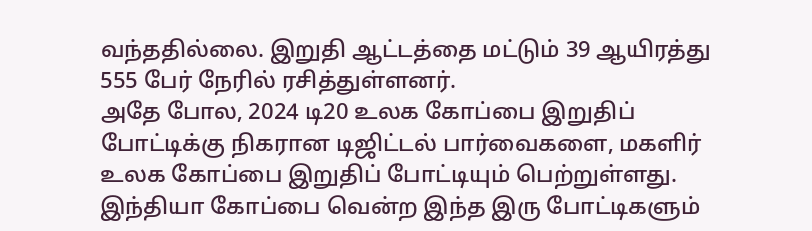வந்ததில்லை. இறுதி ஆட்டத்தை மட்டும் 39 ஆயிரத்து 555 பேர் நேரில் ரசித்துள்ளனர்.
அதே போல, 2024 டி20 உலக கோப்பை இறுதிப் போட்டிக்கு நிகரான டிஜிட்டல் பார்வைகளை, மகளிர் உலக கோப்பை இறுதிப் போட்டியும் பெற்றுள்ளது. இந்தியா கோப்பை வென்ற இந்த இரு போட்டிகளும்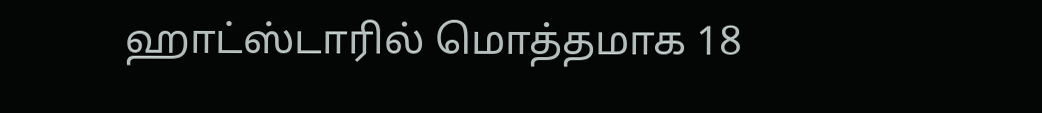ஹாட்ஸ்டாரில் மொத்தமாக 18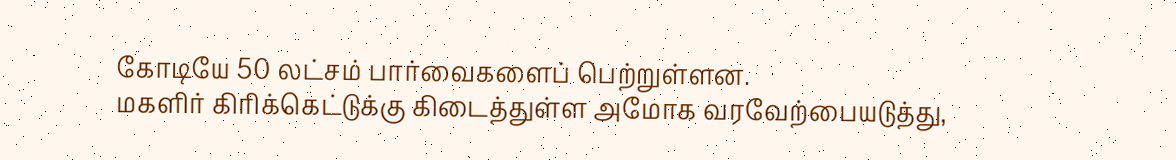கோடியே 50 லட்சம் பார்வைகளைப் பெற்றுள்ளன.
மகளிர் கிரிக்கெட்டுக்கு கிடைத்துள்ள அமோக வரவேற்பையடுத்து,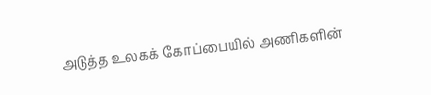அடுத்த உலகக் கோப்பையில் அணிகளின்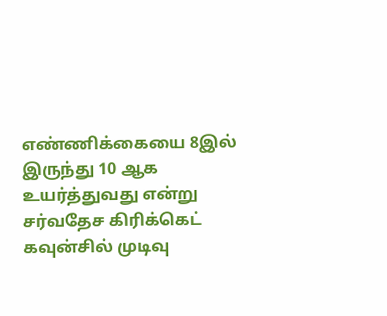எண்ணிக்கையை 8இல் இருந்து 10 ஆக உயர்த்துவது என்று சர்வதேச கிரிக்கெட் கவுன்சில் முடிவு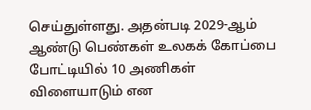செய்துள்ளது. அதன்படி 2029-ஆம் ஆண்டு பெண்கள் உலகக் கோப்பை போட்டியில் 10 அணிகள் விளையாடும் என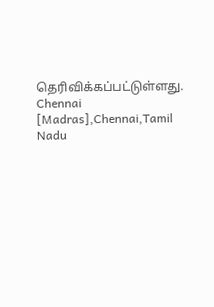தெரிவிக்கப்பட்டுள்ளது.
Chennai [Madras],Chennai,Tamil Nadu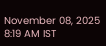November 08, 2025 8:19 AM IST